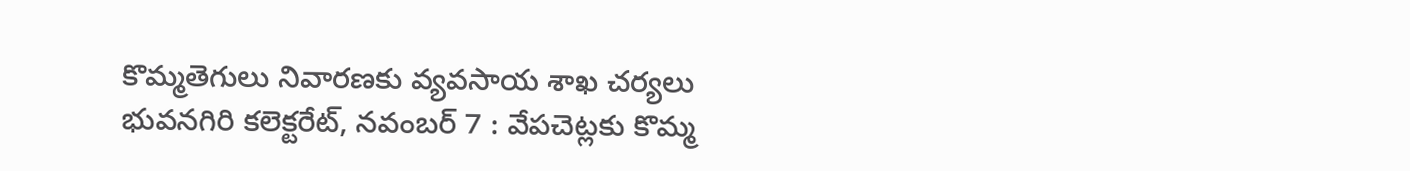కొమ్మతెగులు నివారణకు వ్యవసాయ శాఖ చర్యలు భువనగిరి కలెక్టరేట్, నవంబర్ 7 : వేపచెట్లకు కొమ్మ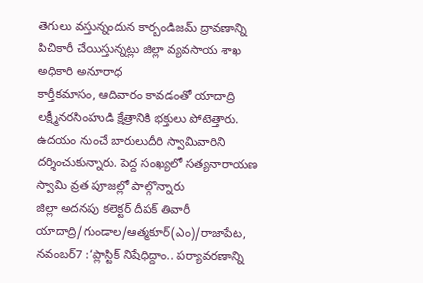తెగులు వస్తున్నందున కార్బండిజమ్ ద్రావణాన్ని పిచికారీ చేయిస్తున్నట్లు జిల్లా వ్యవసాయ శాఖ అధికారి అనూరాధ
కార్తీకమాసం, ఆదివారం కావడంతో యాదాద్రి లక్ష్మీనరసింహుడి క్షేత్రానికి భక్తులు పోటెత్తారు. ఉదయం నుంచే బారులుదీరి స్వామివారిని దర్శించుకున్నారు. పెద్ద సంఖ్యలో సత్యనారాయణ స్వామి వ్రత పూజల్లో పాల్గొన్నారు
జిల్లా అదనపు కలెక్టర్ దీపక్ తివారీ యాదాద్రి/గుండాల/ఆత్మకూర్(ఎం)/రాజాపేట, నవంబర్7 :‘ప్లాస్టిక్ నిషేధిద్దాం.. పర్యావరణాన్ని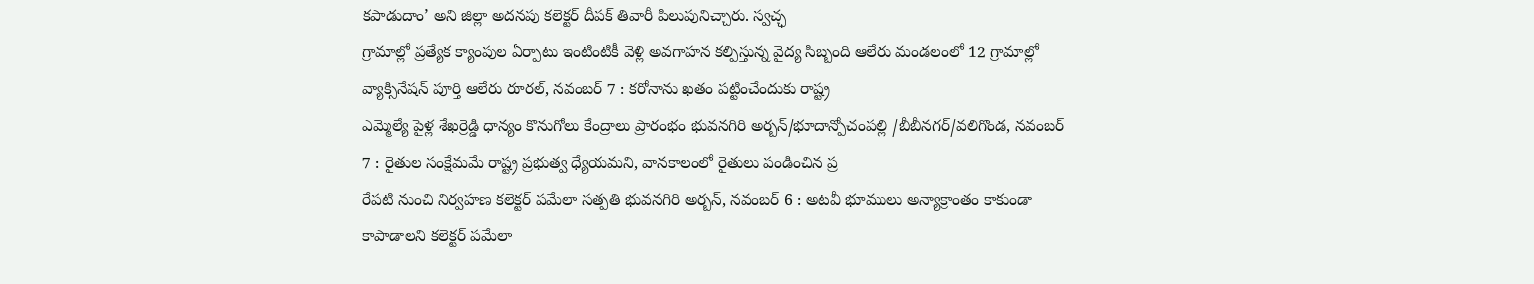కపాడుదాం’ అని జిల్లా అదనపు కలెక్టర్ దీపక్ తివారీ పిలుపునిచ్చారు. స్వచ్ఛ
గ్రామాల్లో ప్రత్యేక క్యాంపుల ఏర్పాటు ఇంటింటికీ వెళ్లి అవగాహన కల్పిస్తున్న వైద్య సిబ్బంది ఆలేరు మండలంలో 12 గ్రామాల్లో వ్యాక్సినేషన్ పూర్తి ఆలేరు రూరల్, నవంబర్ 7 : కరోనాను ఖతం పట్టించేందుకు రాష్ట్ర
ఎమ్మెల్యే పైళ్ల శేఖర్రెడ్డి ధాన్యం కొనుగోలు కేంద్రాలు ప్రారంభం భువనగిరి అర్బన్/భూదాన్పోచంపల్లి /బీబీనగర్/వలిగొండ, నవంబర్ 7 : రైతుల సంక్షేమమే రాష్ట్ర ప్రభుత్వ ధ్యేయమని, వానకాలంలో రైతులు పండించిన ప్ర
రేపటి నుంచి నిర్వహణ కలెక్టర్ పమేలా సత్పతి భువనగిరి అర్బన్, నవంబర్ 6 : అటవీ భూములు అన్యాక్రాంతం కాకుండా కాపాడాలని కలెక్టర్ పమేలా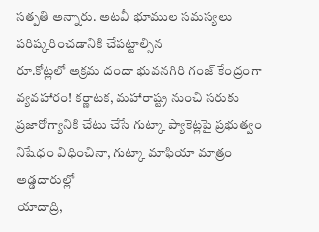సత్పతి అన్నారు. అటవీ భూముల సమస్యలు పరిష్కరించడానికి చేపట్టాల్సిన
రూ.కోట్లలో అక్రమ దందా భువనగిరి గంజ్ కేంద్రంగా వ్యవహారం! కర్ణాటక, మహారాష్ట్ర నుంచి సరుకు ప్రజారోగ్యానికి చేటు చేసే గుట్కా ప్యాకెట్లపై ప్రభుత్వం నిషేధం విధించినా, గుట్కా మాఫియా మాత్రం అడ్డదారుల్లో
యాదాద్రి,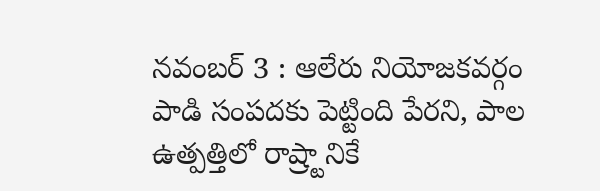నవంబర్ 3 : ఆలేరు నియోజకవర్గం పాడి సంపదకు పెట్టింది పేరని, పాల ఉత్పత్తిలో రాష్ర్టానికే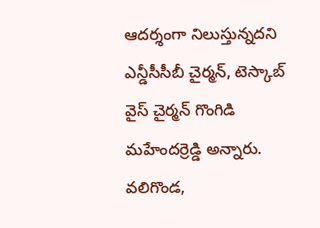ఆదర్శంగా నిలుస్తున్నదని ఎన్డీసీసీబీ చైర్మన్, టెస్కాబ్ వైస్ చైర్మన్ గొంగిడి మహేందర్రెడ్డి అన్నారు.
వలిగొండ,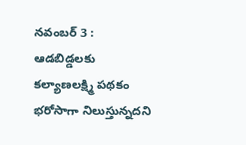నవంబర్ 3 : ఆడబిడ్డలకు కల్యాణలక్ష్మి పథకం భరోసాగా నిలుస్తున్నదని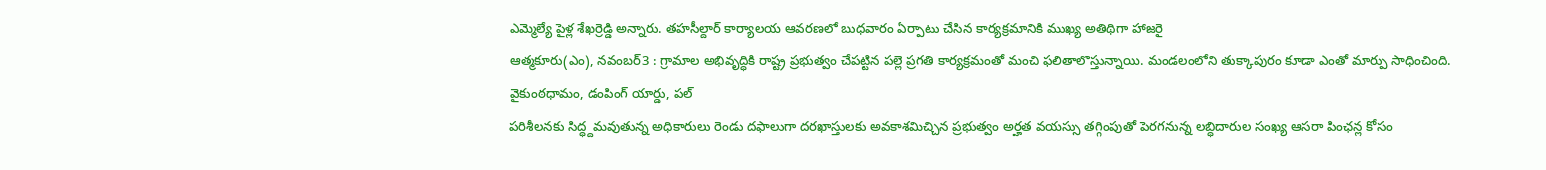ఎమ్మెల్యే పైళ్ల శేఖర్రెడ్డి అన్నారు. తహసీల్దార్ కార్యాలయ ఆవరణలో బుధవారం ఏర్పాటు చేసిన కార్యక్రమానికి ముఖ్య అతిథిగా హాజరై
ఆత్మకూరు(ఎం), నవంబర్3 : గ్రామాల అభివృద్ధికి రాష్ట్ర ప్రభుత్వం చేపట్టిన పల్లె ప్రగతి కార్యక్రమంతో మంచి ఫలితాలొస్తున్నాయి. మండలంలోని తుక్కాపురం కూడా ఎంతో మార్పు సాధించింది. వైకుంఠధామం, డంపింగ్ యార్డు, పల్
పరిశీలనకు సిద్ధ్దమవుతున్న అధికారులు రెండు దఫాలుగా దరఖాస్తులకు అవకాశమిచ్చిన ప్రభుత్వం అర్హత వయస్సు తగ్గింపుతో పెరగనున్న లబ్ధిదారుల సంఖ్య ఆసరా పింఛన్ల కోసం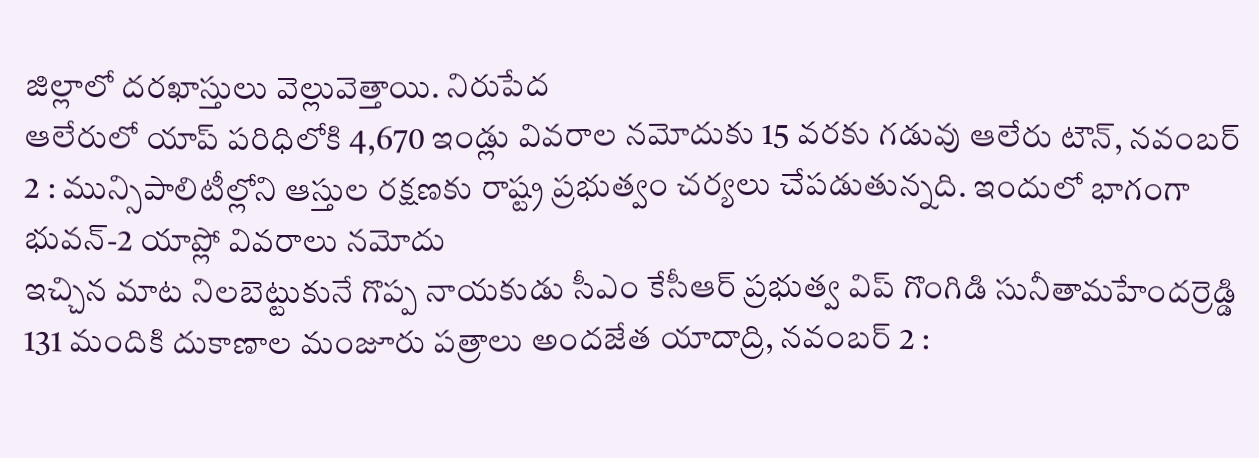జిల్లాలో దరఖాస్తులు వెల్లువెత్తాయి. నిరుపేద
ఆలేరులో యాప్ పరిధిలోకి 4,670 ఇండ్లు వివరాల నమోదుకు 15 వరకు గడువు ఆలేరు టౌన్, నవంబర్ 2 : మున్సిపాలిటీల్లోని ఆస్తుల రక్షణకు రాష్ట్ర ప్రభుత్వం చర్యలు చేపడుతున్నది. ఇందులో భాగంగా భువన్-2 యాప్లో వివరాలు నమోదు
ఇచ్చిన మాట నిలబెట్టుకునే గొప్ప నాయకుడు సీఎం కేసీఆర్ ప్రభుత్వ విప్ గొంగిడి సునీతామహేందర్రెడ్డి 131 మందికి దుకాణాల మంజూరు పత్రాలు అందజేత యాదాద్రి, నవంబర్ 2 :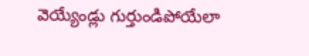వెయ్యేండ్లు గుర్తుండిపోయేలా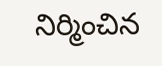నిర్మించిన